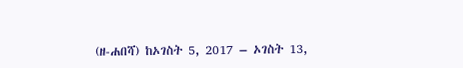(ዘ-ሐበሻ) ከኦገስት 5, 2017 – ኦገስት 13,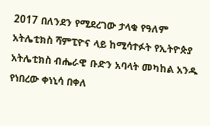2017 በለንደን የሚደረገው ታላቁ የዓለም አትሌቲክስ ሻምፒዮና ላይ ከሚሳተፉት የኢትዮጵያ አትሌቲክስ ብሔራዊ ቡድን አባላት መካከል አንዱ የነበረው ቀነኒሳ በቀለ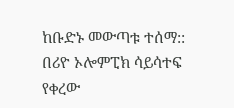ከቡድኑ መውጣቱ ተሰማ:: በሪዮ ኦሎምፒክ ሳይሳተፍ የቀረው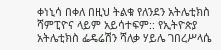ቀነኒሳ በቀለ በዚህ ትልቁ የለንደን አትሌቲክስ ሻምፒዮና ላይም አይሳተፍም:: የኢትዮጵያ አትሌቲክስ ፌዴሬሽን ሻለቃ ሃይሌ ገበረሥላሴ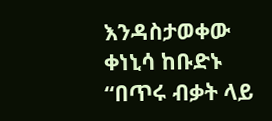እንዳስታወቀው ቀነኒሳ ከቡድኑ “በጥሩ ብቃት ላይ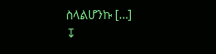ስላልሆንኩ […]
↧